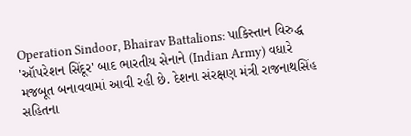Operation Sindoor, Bhairav Battalions: પાકિસ્તાન વિરુદ્ધ 'ઑપરેશન સિંદૂર' બાદ ભારતીય સેનાને (Indian Army) વધારે મજબૂત બનાવવામાં આવી રહી છે. દેશના સંરક્ષણ મંત્રી રાજનાથસિંહ સહિતના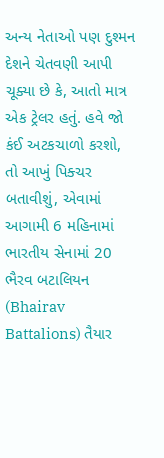અન્ય નેતાઓ પણ દુશ્મન દેશને ચેતવણી આપી ચૂક્યા છે કે, આતો માત્ર એક ટ્રેલર હતું. હવે જો કંઈ અટકચાળો કરશો, તો આખું પિક્ચર બતાવીશું, એવામાં આગામી 6 મહિનામાં ભારતીય સેનામાં 20 ભૈરવ બટાલિયન (Bhairav Battalions) તૈયાર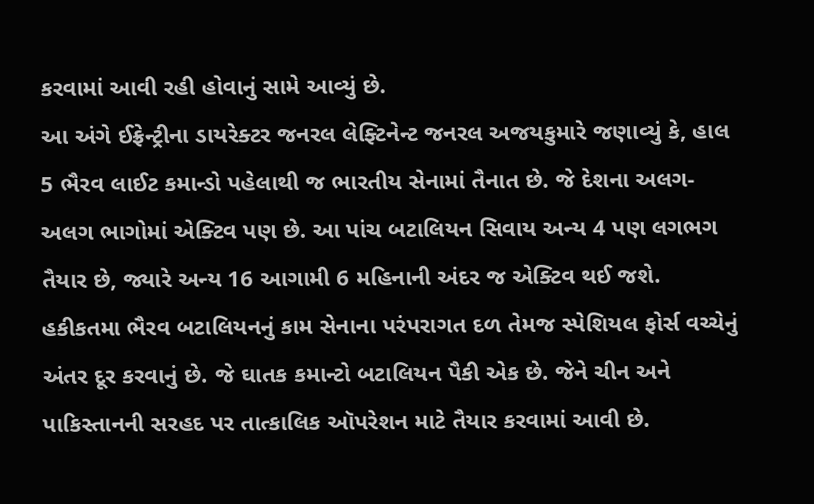કરવામાં આવી રહી હોવાનું સામે આવ્યું છે.
આ અંગે ઈફ્રેન્ટ્રીના ડાયરેક્ટર જનરલ લેફ્ટિનેન્ટ જનરલ અજયકુમારે જણાવ્યું કે, હાલ 5 ભૈરવ લાઈટ કમાન્ડો પહેલાથી જ ભારતીય સેનામાં તૈનાત છે. જે દેશના અલગ-અલગ ભાગોમાં એક્ટિવ પણ છે. આ પાંચ બટાલિયન સિવાય અન્ય 4 પણ લગભગ તૈયાર છે, જ્યારે અન્ય 16 આગામી 6 મહિનાની અંદર જ એક્ટિવ થઈ જશે.
હકીકતમા ભૈરવ બટાલિયનનું કામ સેનાના પરંપરાગત દળ તેમજ સ્પેશિયલ ફોર્સ વચ્ચેનું અંતર દૂર કરવાનું છે. જે ઘાતક કમાન્ટો બટાલિયન પૈકી એક છે. જેને ચીન અને પાકિસ્તાનની સરહદ પર તાત્કાલિક ઑપરેશન માટે તૈયાર કરવામાં આવી છે.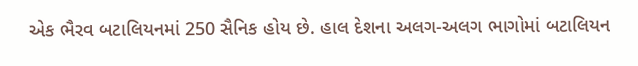એક ભૈરવ બટાલિયનમાં 250 સૈનિક હોય છે. હાલ દેશના અલગ-અલગ ભાગોમાં બટાલિયન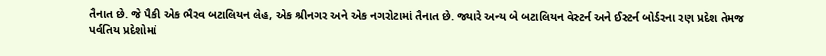તૈનાત છે. જે પૈકી એક ભૈરવ બટાલિયન લેહ, એક શ્રીનગર અને એક નગરોટામાં તૈનાત છે. જ્યારે અન્ય બે બટાલિયન વેસ્ટર્ન અને ઈસ્ટર્ન બોર્ડરના રણ પ્રદેશ તેમજ પર્વતિય પ્રદેશોમાં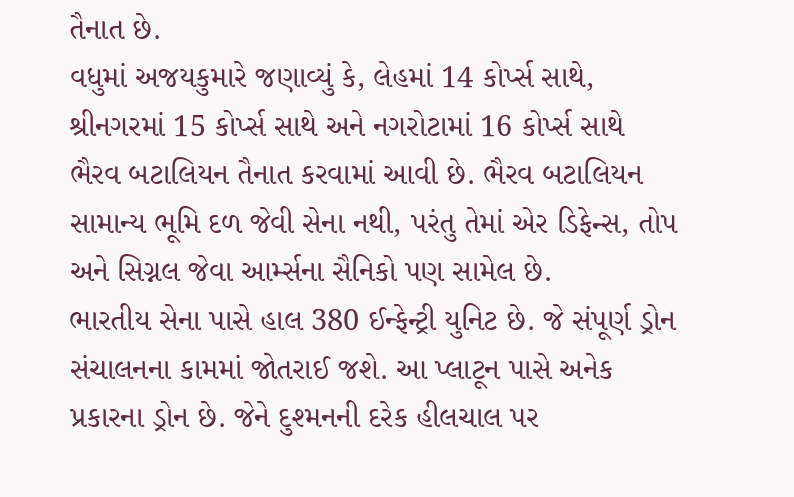તૈનાત છે.
વધુમાં અજયકુમારે જણાવ્યું કે, લેહમાં 14 કોર્પ્સ સાથે, શ્રીનગરમાં 15 કોર્પ્સ સાથે અને નગરોટામાં 16 કોર્પ્સ સાથે ભૈરવ બટાલિયન તૈનાત કરવામાં આવી છે. ભૈરવ બટાલિયન સામાન્ય ભૂમિ દળ જેવી સેના નથી, પરંતુ તેમાં એર ડિફેન્સ, તોપ અને સિગ્નલ જેવા આર્મ્સના સૈનિકો પણ સામેલ છે.
ભારતીય સેના પાસે હાલ 380 ઈન્ફેન્ટ્રી યુનિટ છે. જે સંપૂર્ણ ડ્રોન સંચાલનના કામમાં જોતરાઈ જશે. આ પ્લાટૂન પાસે અનેક પ્રકારના ડ્રોન છે. જેને દુશ્મનની દરેક હીલચાલ પર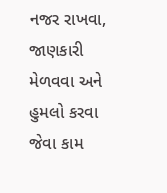નજર રાખવા, જાણકારી મેળવવા અને હુમલો કરવા જેવા કામ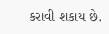કરાવી શકાય છે.